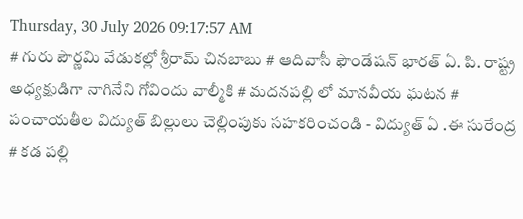Thursday, 30 July 2026 09:17:57 AM
# గురు పౌర్ణమి వేడుకల్లో శ్రీరామ్ చినబాబు # ఆదివాసీ ఫౌండేషన్ భారత్ ఏ. పి. రాష్ట్ర అధ్యక్షుడిగా నాగినేని గోవిందు వాల్మీకి # మదనపల్లి లో మానవీయ ఘటన # పంచాయతీల విద్యుత్ బిల్లులు చెల్లింపుకు సహకరించండి - విద్యుత్ ఏ .ఈ సురేంద్ర # కడ పల్లి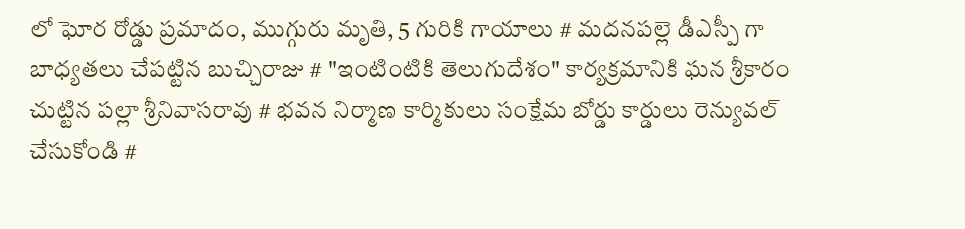లో ఘోర రోడ్డు ప్రమాదం, ముగ్గురు మృతి, 5 గురికి గాయాలు # మదనపల్లె డీఎస్పీ గా బాధ్యతలు చేపట్టిన బుచ్చిరాజు # "ఇంటింటికి తెలుగుదేశం" కార్యక్రమానికి ఘన శ్రీకారం చుట్టిన పల్లా శ్రీనివాసరావు # భవన నిర్మాణ కార్మికులు సంక్షేమ బోర్డు కార్డులు రెన్యువల్ చేసుకోండి #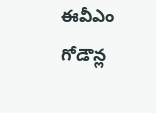ఈవీఎం గోడౌన్ల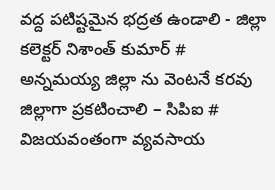వద్ద పటిష్టమైన భద్రత ఉండాలి - జిల్లా కలెక్టర్ నిశాంత్ కుమార్ # అన్నమయ్య జిల్లా ను వెంటనే కరవు జిల్లాగా ప్రకటించాలి – సిపిఐ # విజయవంతంగా వ్యవసాయ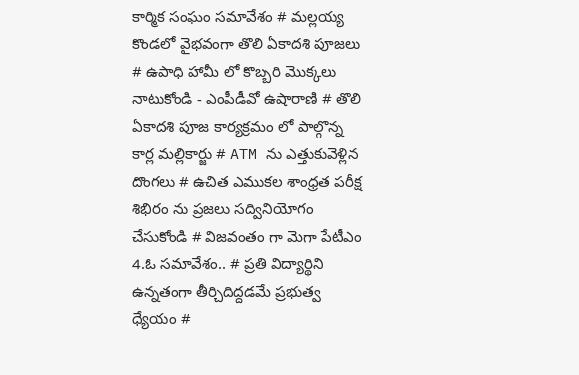కార్మిక సంఘం సమావేశం # మల్లయ్య కొండలో వైభవంగా తొలి ఏకాదశి పూజలు # ఉపాధి హామీ లో కొబ్బరి మొక్కలు నాటుకోండి - ఎంపీడీవో ఉషారాణి # తొలి ఏకాదశి పూజ కార్యక్రమం లో పాల్గొన్న కార్ల మల్లికార్జు # ATM ను ఎత్తుకువెళ్లిన దొంగలు # ఉచిత ఎముకల శాంధ్రత పరీక్ష శిభిరం ను ప్రజలు సద్వినియోగం చేసుకోండి # విజవంతం గా మెగా పేటీఎం 4.ఓ సమావేశం.. # ప్రతి విద్యార్థిని ఉన్నతంగా తీర్చిదిద్దడమే ప్రభుత్వ ధ్యేయం #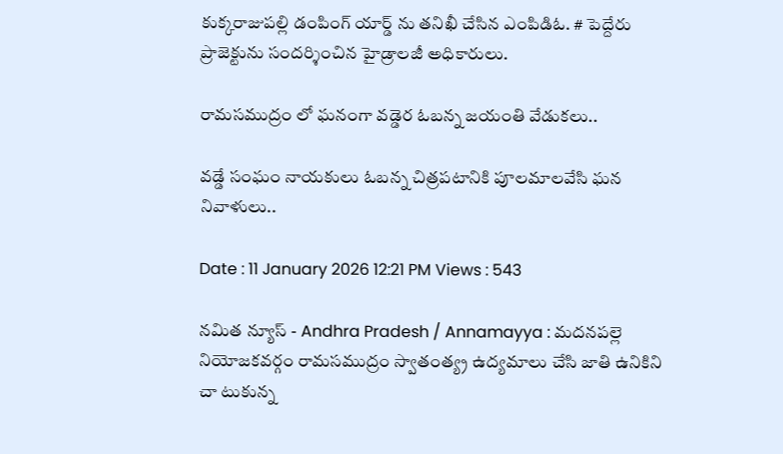కుక్కరాజుపల్లి డంపింగ్ యార్డ్ ను తనిఖీ చేసిన ఎంపిడిఓ. # పెద్దేరు ప్రాజెక్టును సందర్శించిన హైడ్రాలజీ అధికారులు.

రామసముద్రం లో ఘనంగా వడ్డెర ఓబన్న జయంతి వేడుకలు..

వడ్డే సంఘం నాయకులు ఓబన్న చిత్రపటానికి పూలమాలవేసి ఘన నివాళులు..

Date : 11 January 2026 12:21 PM Views : 543

నమిత న్యూస్ - Andhra Pradesh / Annamayya : మదనపల్లె నియోజకవర్గం రామసముద్రం స్వాతంత్య్ర ఉద్యమాలు చేసి జాతి ఉనికిని చా టుకున్న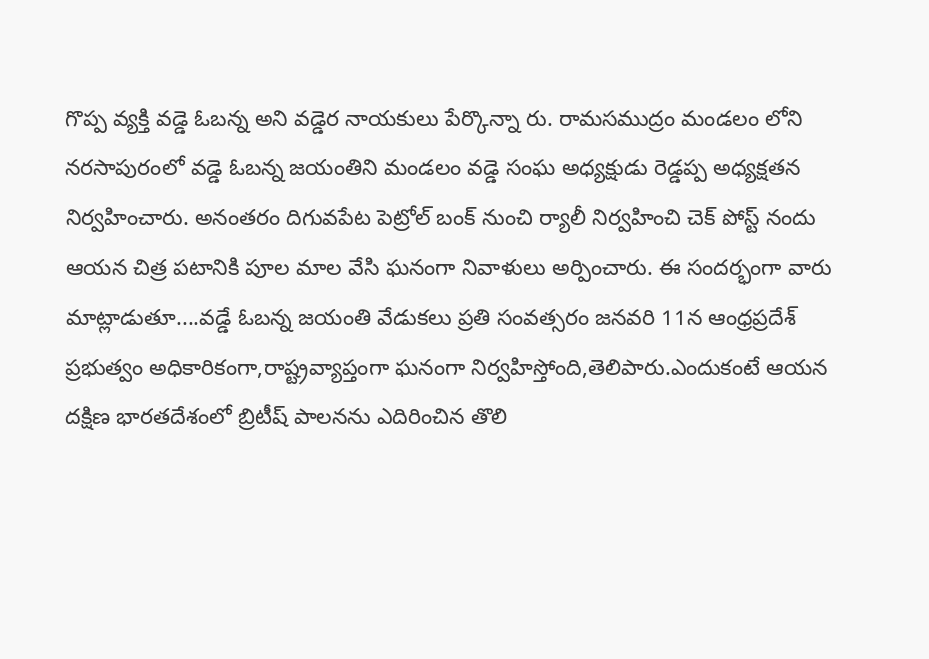గొప్ప వ్యక్తి వడ్డె ఓబన్న అని వడ్డెర నాయకులు పేర్కొన్నా రు. రామసముద్రం మండలం లోని నరసాపురంలో వడ్డె ఓబన్న జయంతిని మండలం వడ్డె సంఘ అధ్యక్షుడు రెడ్డప్ప అధ్యక్షతన నిర్వహించారు. అనంతరం దిగువపేట పెట్రోల్ బంక్ నుంచి ర్యాలీ నిర్వహించి చెక్ పోస్ట్ నందు ఆయన చిత్ర పటానికి పూల మాల వేసి ఘనంగా నివాళులు అర్పించారు. ఈ సందర్భంగా వారు మాట్లాడుతూ....వడ్డే ఓబన్న జయంతి వేడుకలు ప్రతి సంవత్సరం జనవరి 11న ఆంధ్రప్రదేశ్ ప్రభుత్వం అధికారికంగా,రాష్ట్రవ్యాప్తంగా ఘనంగా నిర్వహిస్తోంది,తెలిపారు.ఎందుకంటే ఆయన దక్షిణ భారతదేశంలో బ్రిటీష్‌ పాలనను ఎదిరించిన తొలి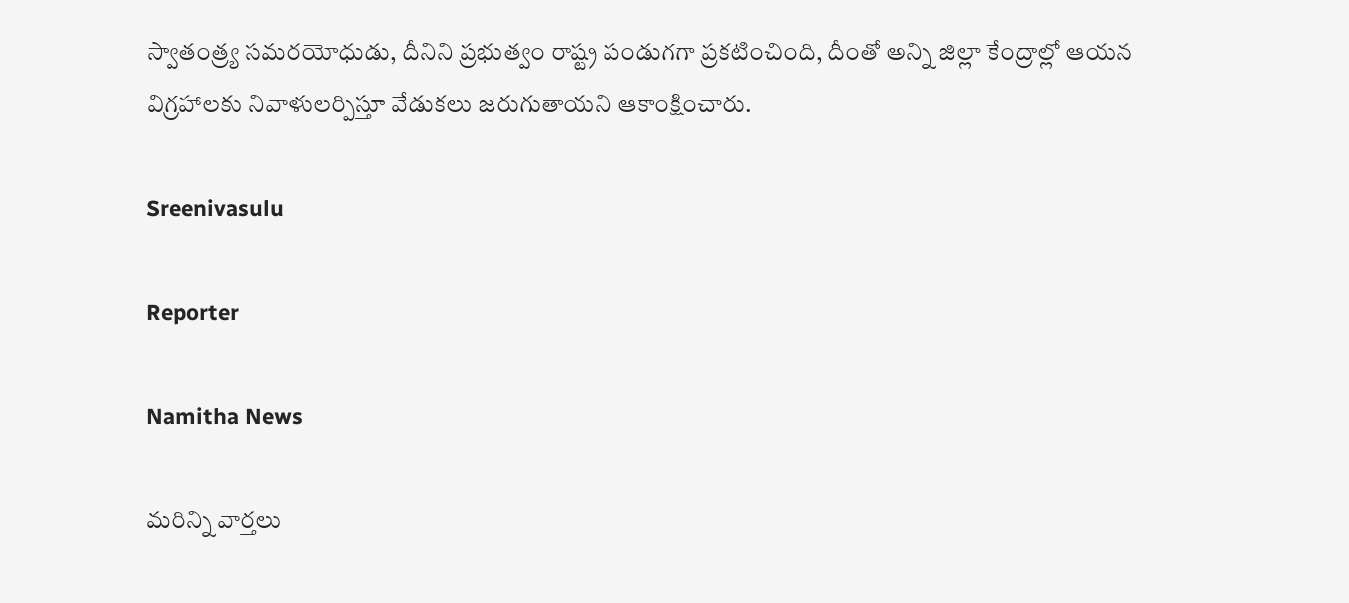స్వాతంత్ర్య సమరయోధుడు, దీనిని ప్రభుత్వం రాష్ట్ర పండుగగా ప్రకటించింది, దీంతో అన్ని జిల్లా కేంద్రాల్లో ఆయన విగ్రహాలకు నివాళులర్పిస్తూ వేడుకలు జరుగుతాయని ఆకాంక్షించారు.

Sreenivasulu

Reporter

Namitha News

మరిన్ని వార్తలు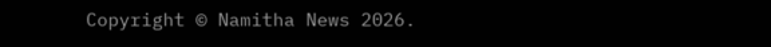Copyright © Namitha News 2026.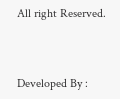All right Reserved.



Developed By :